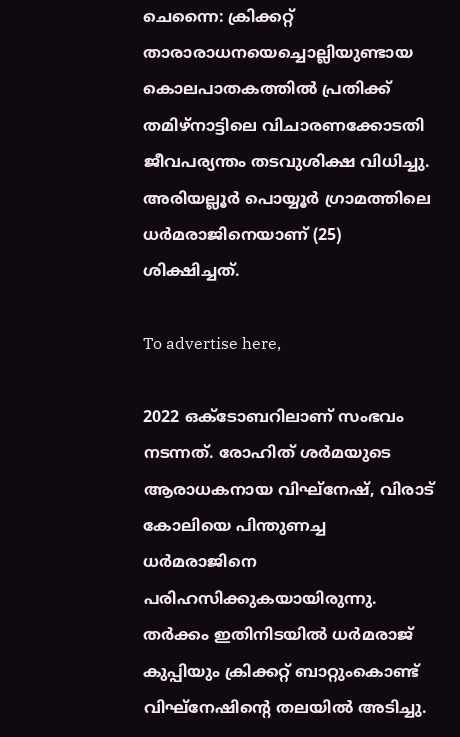ചെന്നൈ: ക്രിക്കറ്റ് താരാരാധനയെച്ചൊല്ലിയുണ്ടായ കൊലപാതകത്തില്‍ പ്രതിക്ക് തമിഴ്നാട്ടിലെ വിചാരണക്കോടതി ജീവപര്യന്തം തടവുശിക്ഷ വിധിച്ചു. അരിയല്ലൂര്‍ പൊയ്യൂര്‍ ഗ്രാമത്തിലെ ധര്‍മരാജിനെയാണ് (25) ശിക്ഷിച്ചത്.

To advertise here,

2022 ഒക്ടോബറിലാണ് സംഭവം നടന്നത്. രോഹിത് ശര്‍മയുടെ ആരാധകനായ വിഘ്‌നേഷ്, വിരാട് കോലിയെ പിന്തുണച്ച ധര്‍മരാജിനെ പരിഹസിക്കുകയായിരുന്നു. തര്‍ക്കം ഇതിനിടയില്‍ ധര്‍മരാജ് കുപ്പിയും ക്രിക്കറ്റ് ബാറ്റുംകൊണ്ട് വിഘ്‌നേഷിന്റെ തലയില്‍ അടിച്ചു.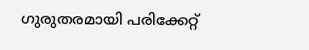ഗുരുതരമായി പരിക്കേറ്റ്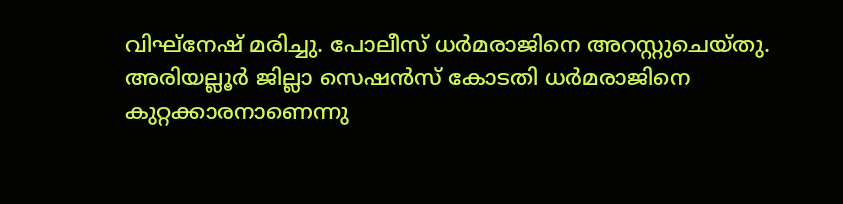വിഘ്‌നേഷ് മരിച്ചു. പോലീസ് ധര്‍മരാജിനെ അറസ്റ്റുചെയ്തു. അരിയല്ലൂര്‍ ജില്ലാ സെഷന്‍സ് കോടതി ധര്‍മരാജിനെ കുറ്റക്കാരനാണെന്നു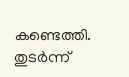കണ്ടെത്തി. തുടര്‍ന്ന്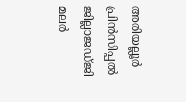അരിയല്ലൂര്‍ പ്രിന്‍സിപ്പല്‍ ജില്ലാജഡ്ജി മലര്‍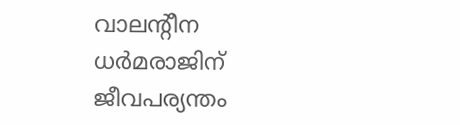വാലന്റീന ധര്‍മരാജിന് ജീവപര്യന്തം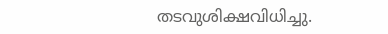തടവുശിക്ഷവിധിച്ചു.